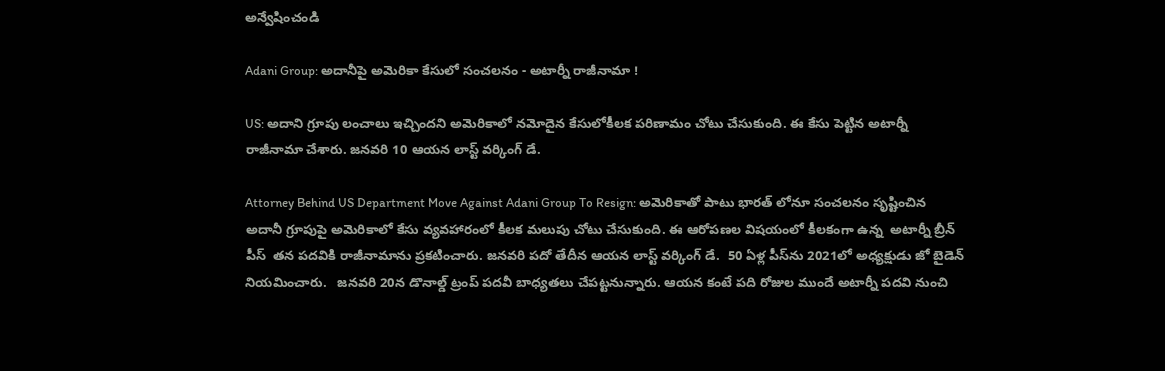అన్వేషించండి

Adani Group: అదానీపై అమెరికా కేసులో సంచలనం - అటార్నీ రాజీనామా !

US: అదాని గ్రూపు లంచాలు ఇచ్చిందని అమెరికాలో నమోదైన కేసులోకీలక పరిణామం చోటు చేసుకుంది. ఈ కేసు పెట్టిన అటార్నీ రాజీనామా చేశారు. జనవరి 10 ఆయన లాస్ట్ వర్కింగ్ డే.

Attorney Behind US Department Move Against Adani Group To Resign: అమెరికాతో పాటు భారత్ లోనూ సంచలనం సృష్టించిన అదానీ గ్రూపుపై అమెరికాలో కేసు వ్యవహారంలో కీలక మలుపు చోటు చేసుకుంది. ఈ ఆరోపణల విషయంలో కీలకంగా ఉన్న  అటార్నీ బ్రీన్ పీస్  తన పదవికి రాజీనామాను ప్రకటించారు. జనవరి పదో తేదీన ఆయన లాస్ట్ వర్కింగ్ డే.  50 ఏళ్ల పీస్‌ను 2021లో అధ్యక్షుడు జో బైడెన్ నియమించారు.   జనవరి 20న డొనాల్డ్ ట్రంప్ పదవీ బాధ్యతలు చేపట్టనున్నారు. ఆయన కంటే పది రోజుల ముందే అటార్నీ పదవి నుంచి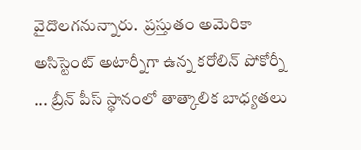వైదొలగనున్నారు.  ప్రస్తుతం అమెరికా అసిస్టెంట్ అటార్నీగా ఉన్న కరోలిన్ పోకోర్నీ ... బ్రీన్ పీస్ స్థానంలో తాత్కాలిక బాధ్యతలు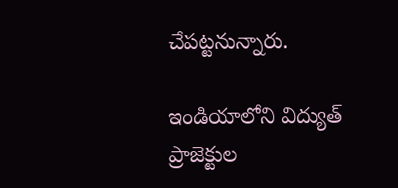చేపట్టనున్నారు.

ఇండియాలోని విద్యుత్ ప్రాజెక్టుల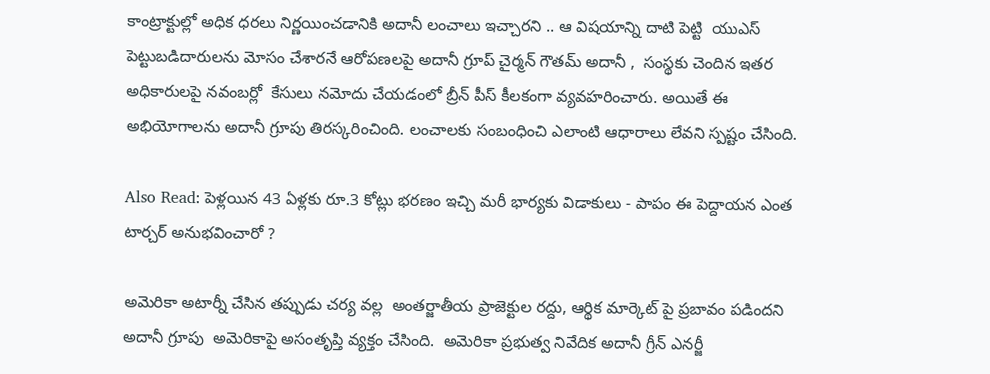కాంట్రాక్టుల్లో అధిక ధరలు నిర్ణయించడానికి అదానీ లంచాలు ఇచ్చారని .. ఆ విషయాన్ని దాటి పెట్టి  యుఎస్ పెట్టుబడిదారులను మోసం చేశారనే ఆరోపణలపై అదానీ గ్రూప్ చైర్మన్ గౌతమ్ అదానీ ,  సంస్థకు చెందిన ఇతర అధికారులపై నవంబర్లో  కేసులు నమోదు చేయడంలో బ్రీన్ పీస్ కీలకంగా వ్యవహరించారు. అయితే ఈ అభియోగాలను అదానీ గ్రూపు తిరస్కరించింది. లంచాలకు సంబంధించి ఎలాంటి ఆధారాలు లేవని స్పష్టం చేసింది.

Also Read: పెళ్లయిన 43 ఏళ్లకు రూ.3 కోట్లు భరణం ఇచ్చి మరీ భార్యకు విడాకులు - పాపం ఈ పెద్దాయన ఎంత టార్చర్ అనుభవించారో ?

అమెరికా అటార్నీ చేసిన తప్పుడు చర్య వల్ల  అంతర్జాతీయ ప్రాజెక్టుల రద్దు, ఆర్థిక మార్కెట్ పై ప్రబావం పడిందని అదానీ గ్రూపు  అమెరికాపై అసంతృప్తి వ్యక్తం చేసింది.  అమెరికా ప్రభుత్వ నివేదిక అదానీ గ్రీన్ ఎనర్జీ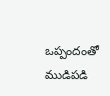ఒప్పందంతో ముడిపడి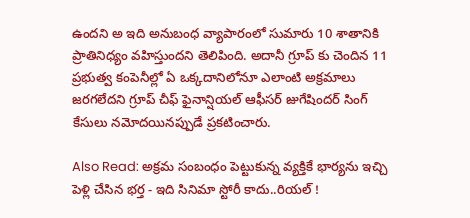ఉందని అ ఇది అనుబంధ వ్యాపారంలో సుమారు 10 శాతానికి ప్రాతినిధ్యం వహిస్తుందని తెలిపింది. అదానీ గ్రూప్ కు చెందిన 11 ప్రభుత్వ కంపెనీల్లో ఏ ఒక్కదానిలోనూ ఎలాంటి అక్రమాలు జరగలేదని గ్రూప్ చీఫ్ ఫైనాన్షియల్ ఆఫీసర్ జుగేషిందర్ సింగ్  కేసులు నమోదయినప్పుడే ప్రకటించారు.

Also Read: అక్రమ సంబంధం పెట్టుకున్న వ్యక్తికే భార్యను ఇచ్చి పెళ్లి చేసిన భర్త - ఇది సినిమా స్టోరీ కాదు..రియల్ !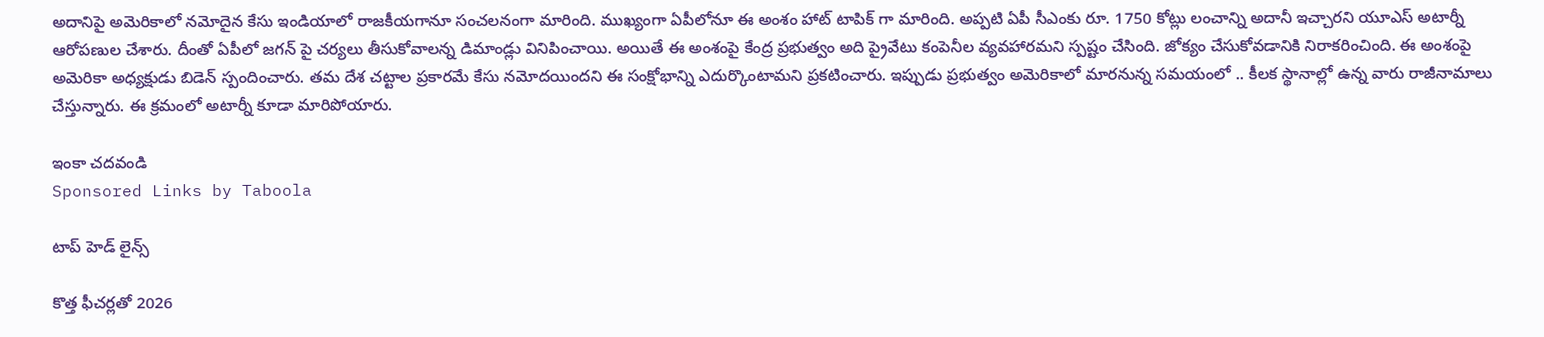అదానిపై అమెరికాలో నమోదైన కేసు ఇండియాలో రాజకీయగానూ సంచలనంగా మారింది. ముఖ్యంగా ఏపీలోనూ ఈ అంశం హాట్ టాపిక్ గా మారింది. అప్పటి ఏపీ సీఎంకు రూ. 1750 కోట్లు లంచాన్ని అదానీ ఇచ్చారని యూఎస్ అటార్నీ ఆరోపణుల చేశారు. దీంతో ఏపీలో జగన్ పై చర్యలు తీసుకోవాలన్న డిమాండ్లు వినిపించాయి. అయితే ఈ అంశంపై కేంద్ర ప్రభుత్వం అది ప్రైవేటు కంపెనీల వ్యవహారమని స్పష్టం చేసింది. జోక్యం చేసుకోవడానికి నిరాకరించింది. ఈ అంశంపై అమెరికా అధ్యక్షుడు బిడెన్ స్పందించారు. తమ దేశ చట్టాల ప్రకారమే కేసు నమోదయిందని ఈ సంక్షోభాన్ని ఎదుర్కొంటామని ప్రకటించారు. ఇప్పుడు ప్రభుత్వం అమెరికాలో మారనున్న సమయంలో .. కీలక స్థానాల్లో ఉన్న వారు రాజీనామాలు చేస్తున్నారు. ఈ క్రమంలో అటార్నీ కూడా మారిపోయారు.

ఇంకా చదవండి
Sponsored Links by Taboola

టాప్ హెడ్ లైన్స్

కొత్త ఫీచర్లతో 2026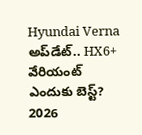Hyundai Verna అప్‌డేట్.. HX6+ వేరియంట్ ఎందుకు బెస్ట్?
2026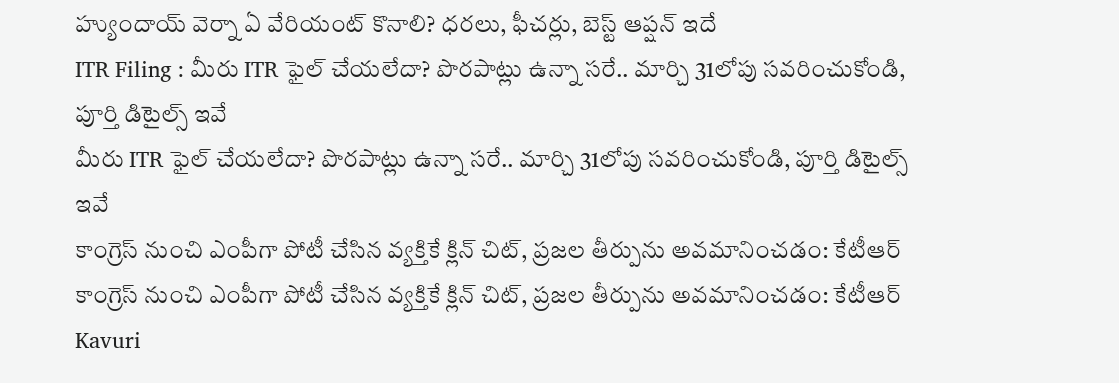హ్యుందాయ్ వెర్నా ఏ వేరియంట్ కొనాలి? ధరలు, ఫీచర్లు, బెస్ట్ ఆప్షన్ ఇదే
ITR Filing : మీరు ITR ఫైల్ చేయలేదా? పొరపాట్లు ఉన్నా సరే.. మార్చి 31లోపు సవరించుకోండి, పూర్తి డిటైల్స్ ఇవే
మీరు ITR ఫైల్ చేయలేదా? పొరపాట్లు ఉన్నా సరే.. మార్చి 31లోపు సవరించుకోండి, పూర్తి డిటైల్స్ ఇవే
కాంగ్రెస్ నుంచి ఎంపీగా పోటీ చేసిన వ్యక్తికే క్లిన్ చిట్, ప్రజల తీర్పును అవమానించడం: కేటీఆర్
కాంగ్రెస్ నుంచి ఎంపీగా పోటీ చేసిన వ్యక్తికే క్లిన్ చిట్, ప్రజల తీర్పును అవమానించడం: కేటీఆర్
Kavuri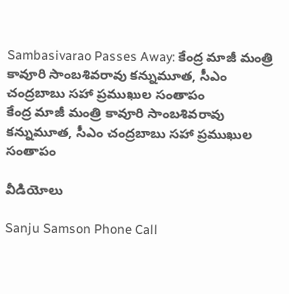Sambasivarao Passes Away: కేంద్ర మాజీ మంత్రి కావూరి సాంబశివరావు కన్నుమూత, సీఎం చంద్రబాబు సహా ప్రముఖుల సంతాపం
కేంద్ర మాజీ మంత్రి కావూరి సాంబశివరావు కన్నుమూత, సీఎం చంద్రబాబు సహా ప్రముఖుల సంతాపం

వీడియోలు

Sanju Samson Phone Call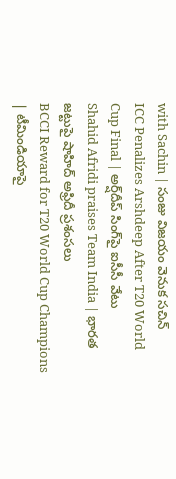with Sachin | సంజు విజయం వెనుక సచిన్
ICC Penalizes Arshdeep After T20 World Cup Final | అర్ష్‌దీప్ సింగ్‌పై ఐసీసీ వేటు
Shahid Afridi praises Team India | భారత జట్టుపై షాహిద్ అఫ్రిదీ ప్రశంసలు
BCCI Reward for T20 World Cup Champions | టీమిండియాపై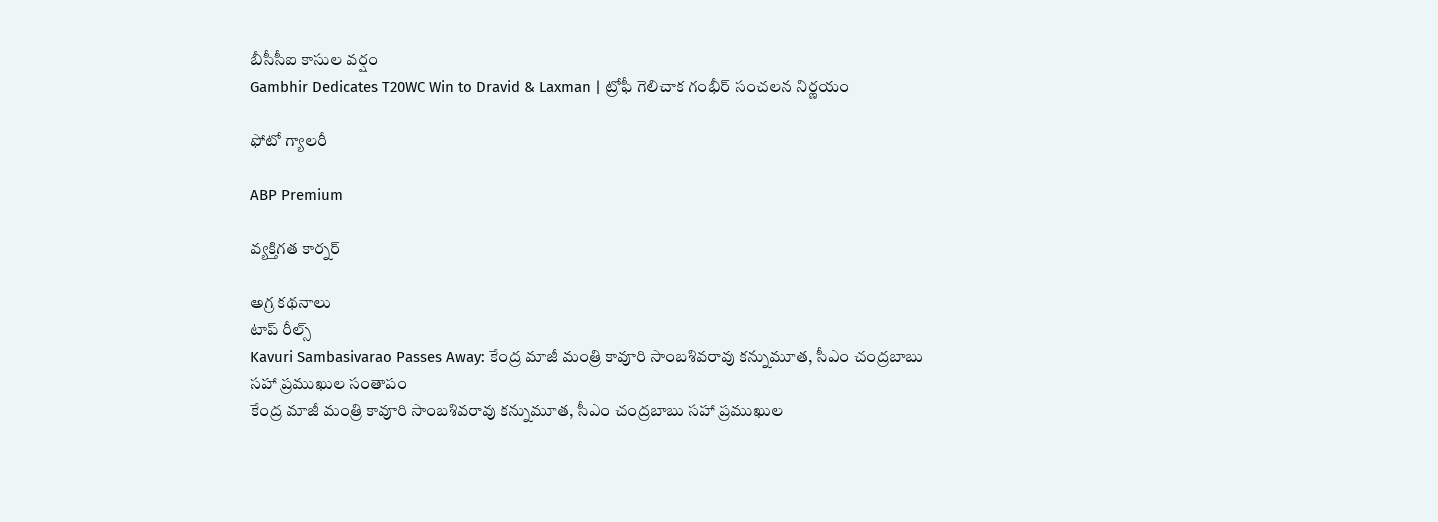బీసీసీఐ కాసుల వర్షం
Gambhir Dedicates T20WC Win to Dravid & Laxman | ట్రోఫీ గెలిచాక గంభీర్ సంచలన నిర్ణయం

ఫోటో గ్యాలరీ

ABP Premium

వ్యక్తిగత కార్నర్

అగ్ర కథనాలు
టాప్ రీల్స్
Kavuri Sambasivarao Passes Away: కేంద్ర మాజీ మంత్రి కావూరి సాంబశివరావు కన్నుమూత, సీఎం చంద్రబాబు సహా ప్రముఖుల సంతాపం
కేంద్ర మాజీ మంత్రి కావూరి సాంబశివరావు కన్నుమూత, సీఎం చంద్రబాబు సహా ప్రముఖుల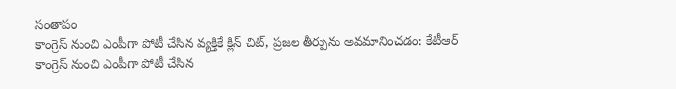సంతాపం
కాంగ్రెస్ నుంచి ఎంపీగా పోటీ చేసిన వ్యక్తికే క్లిన్ చిట్, ప్రజల తీర్పును అవమానించడం: కేటీఆర్
కాంగ్రెస్ నుంచి ఎంపీగా పోటీ చేసిన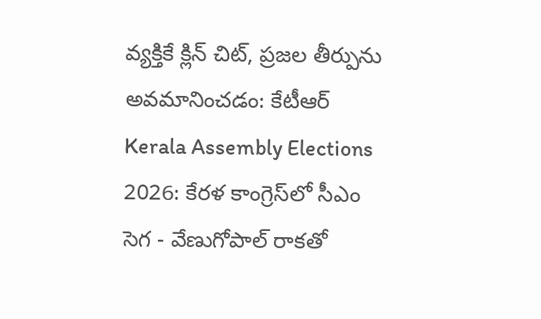వ్యక్తికే క్లిన్ చిట్, ప్రజల తీర్పును అవమానించడం: కేటీఆర్
Kerala Assembly Elections 2026: కేరళ కాంగ్రెస్‌లో సీఎం సెగ - వేణుగోపాల్ రాకతో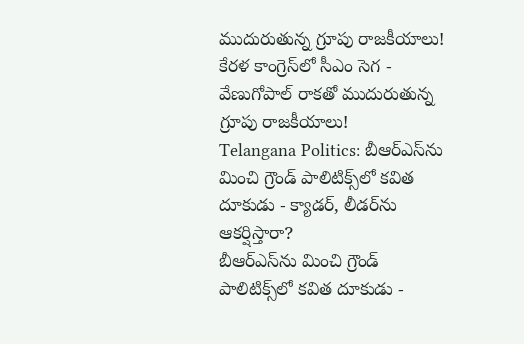ముదురుతున్న గ్రూపు రాజకీయాలు!
కేరళ కాంగ్రెస్‌లో సీఎం సెగ - వేణుగోపాల్ రాకతో ముదురుతున్న గ్రూపు రాజకీయాలు!
Telangana Politics: బీఆర్ఎస్‌ను మించి గ్రౌండ్ పాలిటిక్స్‌లో కవిత దూకుడు - క్యాడర్, లీడర్‌ను ఆకర్షిస్తారా?
బీఆర్ఎస్‌ను మించి గ్రౌండ్ పాలిటిక్స్‌లో కవిత దూకుడు -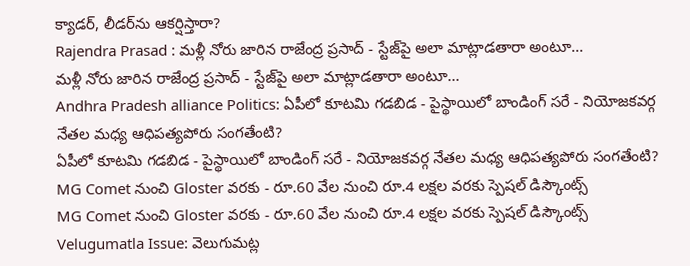క్యాడర్, లీడర్‌ను ఆకర్షిస్తారా?
Rajendra Prasad : మళ్లీ నోరు జారిన రాజేంద్ర ప్రసాద్ - స్టేజ్‌పై అలా మాట్లాడతారా అంటూ...
మళ్లీ నోరు జారిన రాజేంద్ర ప్రసాద్ - స్టేజ్‌పై అలా మాట్లాడతారా అంటూ...
Andhra Pradesh alliance Politics: ఏపీలో కూటమి గడబిడ - పైస్థాయిలో బాండింగ్ సరే - నియోజకవర్గ నేతల మధ్య ఆధిపత్యపోరు సంగతేంటి?
ఏపీలో కూటమి గడబిడ - పైస్థాయిలో బాండింగ్ సరే - నియోజకవర్గ నేతల మధ్య ఆధిపత్యపోరు సంగతేంటి?
MG Comet నుంచి Gloster వరకు - రూ.60 వేల నుంచి రూ.4 లక్షల వరకు స్పెషల్‌ డిస్కౌంట్స్‌
MG Comet నుంచి Gloster వరకు - రూ.60 వేల నుంచి రూ.4 లక్షల వరకు స్పెషల్‌ డిస్కౌంట్స్‌
Velugumatla Issue: వెలుగుమట్ల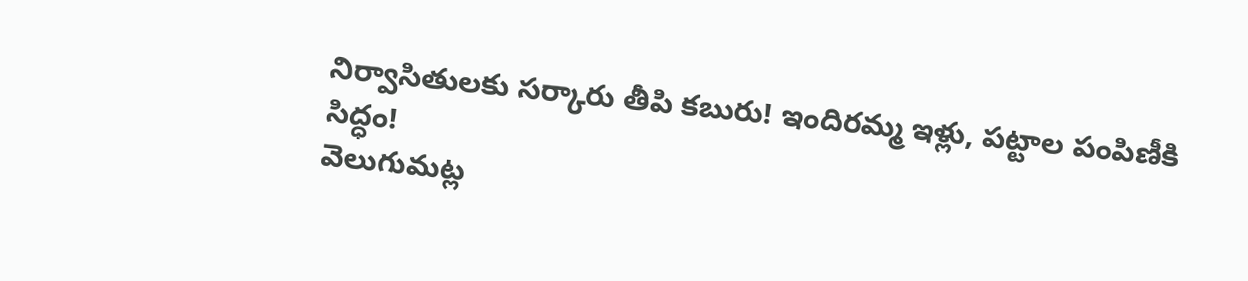నిర్వాసితులకు సర్కారు తీపి కబురు! ఇందిరమ్మ ఇళ్లు, పట్టాల పంపిణీకి సిద్ధం!
వెలుగుమట్ల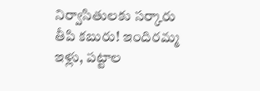నిర్వాసితులకు సర్కారు తీపి కబురు! ఇందిరమ్మ ఇళ్లు, పట్టాల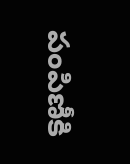పంపిణీకి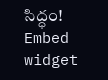సిద్ధం!
Embed widget